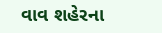વાવ શહેરના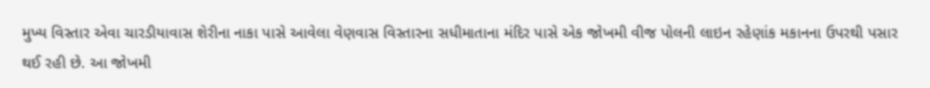મુખ્ય વિસ્તાર એવા ચારડીયાવાસ શેરીના નાકા પાસે આવેલા વેણવાસ વિસ્તારના સધીમાતાના મંદિર પાસે એક જોખમી વીજ પોલની લાઇન રહેણાંક મકાનના ઉપરથી પસાર થઈ રહી છે. આ જોખમી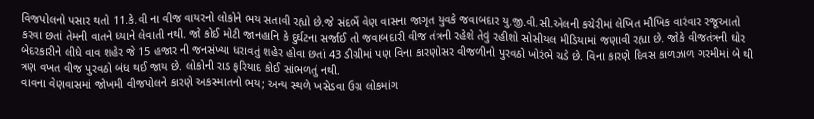વિજપોલનો પસાર થતો 11.કે.વી ના વીજ વાયરનો લોકોને ભય સતાવી રહ્યો છે.જે સંદર્ભે વેણ વાસના જાગૃત યુવકે જવાબદાર યુ.જી.વી.સી.એલની કચેરીમાં લેખિત મૌખિક વારંવાર રજૂઆતો કરવા છતાં તેમની વાતને ધ્યાને લેવાતી નથી. જો કોઈ મોટી જાનહાનિ કે દુર્ઘટના સર્જાઈ તો જવાબદારી વીજ તંત્રની રહેશે તેવું રહીશો સોસીયલ મીડિયામાં જણાવી રહ્યા છે. જોકે વીજતંત્રની ઘોર બેદરકારીને લીધે વાવ શહેર જે 15 હજાર ની જનસંખ્યા ધરાવતું શહેર હોવા છતાં 43 ડીગ્રીમાં પણ વિના કારણોસર વીજળીનો પુરવઠો ખોરંભે ચડે છે. વિના કારણે દિવસ કાળઝાળ ગરમીમાં બે થી ત્રણ વખત વીજ પુરવઠો બંધ થઈ જાય છે. લોકોની રાડ ફરિયાદ કોઈ સાંભળતું નથી.
વાવના વેણવાસમાં જોખમી વીજપોલને કારણે અકસ્માતનો ભય; અન્ય સ્થળે ખસેડવા ઉગ્ર લોકમાંગ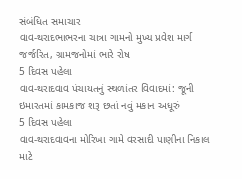સંબંધિત સમાચાર
વાવ-થરાદભાભરના ચાત્રા ગામનો મુખ્ય પ્રવેશ માર્ગ જર્જરિત, ગ્રામજનોમાં ભારે રોષ
5 દિવસ પહેલા
વાવ-થરાદવાવ પંચાયતનું સ્થળાંતર વિવાદમાં: જૂની ઇમારતમાં કામકાજ શરૂ છતાં નવું મકાન અધૂરું
5 દિવસ પહેલા
વાવ-થરાદવાવના મોરિખા ગામે વરસાદી પાણીના નિકાલ માટે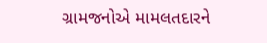ગ્રામજનોએ મામલતદારને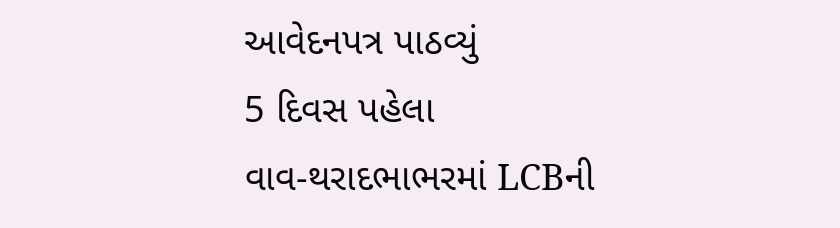આવેદનપત્ર પાઠવ્યું
5 દિવસ પહેલા
વાવ-થરાદભાભરમાં LCBની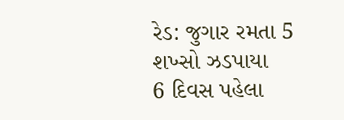રેડ: જુગાર રમતા 5 શખ્સો ઝડપાયા
6 દિવસ પહેલા